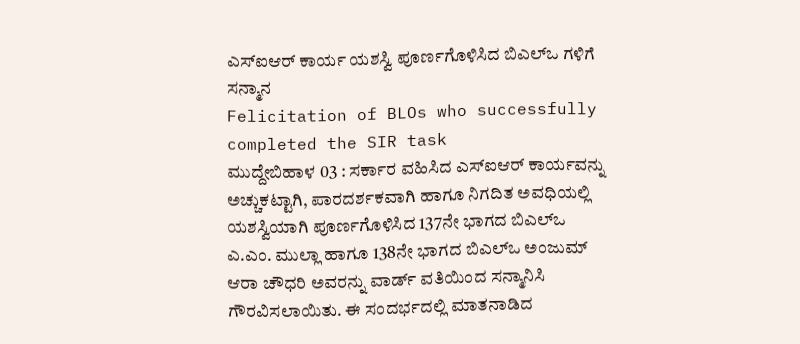ಎಸ್ಐಆರ್ ಕಾರ್ಯ ಯಶಸ್ವಿ ಪೂರ್ಣಗೊಳಿಸಿದ ಬಿಎಲ್ಒ ಗಳಿಗೆ ಸನ್ಮಾನ
Felicitation of BLOs who successfully completed the SIR task
ಮುದ್ದೇಬಿಹಾಳ 03 : ಸರ್ಕಾರ ವಹಿಸಿದ ಎಸ್ಐಆರ್ ಕಾರ್ಯವನ್ನು ಅಚ್ಚುಕಟ್ಟಾಗಿ, ಪಾರದರ್ಶಕವಾಗಿ ಹಾಗೂ ನಿಗದಿತ ಅವಧಿಯಲ್ಲಿ ಯಶಸ್ವಿಯಾಗಿ ಪೂರ್ಣಗೊಳಿಸಿದ 137ನೇ ಭಾಗದ ಬಿಎಲ್ಒ ಎ.ಎಂ. ಮುಲ್ಲಾ ಹಾಗೂ 138ನೇ ಭಾಗದ ಬಿಎಲ್ಒ ಅಂಜುಮ್ ಆರಾ ಚೌಧರಿ ಅವರನ್ನು ವಾರ್ಡ್ ವತಿಯಿಂದ ಸನ್ಮಾನಿಸಿ ಗೌರವಿಸಲಾಯಿತು. ಈ ಸಂದರ್ಭದಲ್ಲಿ ಮಾತನಾಡಿದ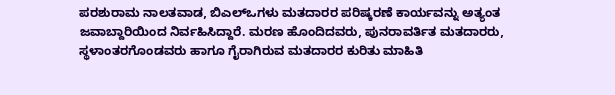ಪರಶುರಾಮ ನಾಲತವಾಡ, ಬಿಎಲ್ಒಗಳು ಮತದಾರರ ಪರಿಷ್ಕರಣೆ ಕಾರ್ಯವನ್ನು ಅತ್ಯಂತ ಜವಾಬ್ದಾರಿಯಿಂದ ನಿರ್ವಹಿಸಿದ್ದಾರೆ. ಮರಣ ಹೊಂದಿದವರು, ಪುನರಾವರ್ತಿತ ಮತದಾರರು, ಸ್ಥಳಾಂತರಗೊಂಡವರು ಹಾಗೂ ಗೈರಾಗಿರುವ ಮತದಾರರ ಕುರಿತು ಮಾಹಿತಿ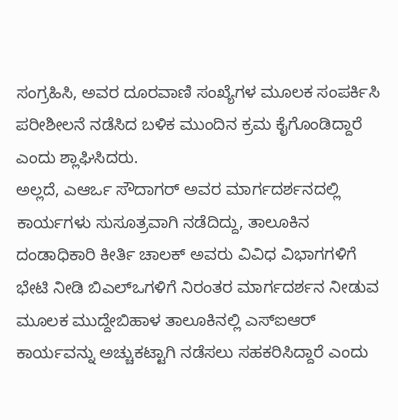ಸಂಗ್ರಹಿಸಿ, ಅವರ ದೂರವಾಣಿ ಸಂಖ್ಯೆಗಳ ಮೂಲಕ ಸಂಪರ್ಕಿಸಿ ಪರೀಶೀಲನೆ ನಡೆಸಿದ ಬಳಿಕ ಮುಂದಿನ ಕ್ರಮ ಕೈಗೊಂಡಿದ್ದಾರೆ ಎಂದು ಶ್ಲಾಘಿಸಿದರು.
ಅಲ್ಲದೆ, ಎಆರ್ಒ ಸೌದಾಗರ್ ಅವರ ಮಾರ್ಗದರ್ಶನದಲ್ಲಿ ಕಾರ್ಯಗಳು ಸುಸೂತ್ರವಾಗಿ ನಡೆದಿದ್ದು, ತಾಲೂಕಿನ ದಂಡಾಧಿಕಾರಿ ಕೀರ್ತಿ ಚಾಲಕ್ ಅವರು ವಿವಿಧ ವಿಭಾಗಗಳಿಗೆ ಭೇಟಿ ನೀಡಿ ಬಿಎಲ್ಒಗಳಿಗೆ ನಿರಂತರ ಮಾರ್ಗದರ್ಶನ ನೀಡುವ ಮೂಲಕ ಮುದ್ದೇಬಿಹಾಳ ತಾಲೂಕಿನಲ್ಲಿ ಎಸ್ಐಆರ್ ಕಾರ್ಯವನ್ನು ಅಚ್ಚುಕಟ್ಟಾಗಿ ನಡೆಸಲು ಸಹಕರಿಸಿದ್ದಾರೆ ಎಂದು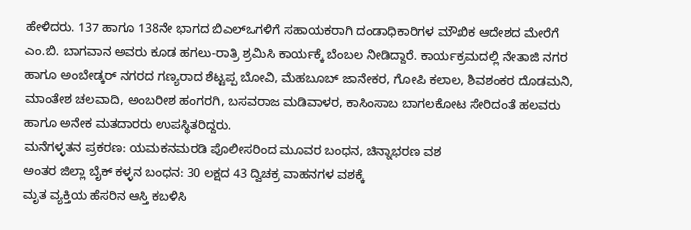ಹೇಳಿದರು. 137 ಹಾಗೂ 138ನೇ ಭಾಗದ ಬಿಎಲ್ಒಗಳಿಗೆ ಸಹಾಯಕರಾಗಿ ದಂಡಾಧಿಕಾರಿಗಳ ಮೌಖಿಕ ಆದೇಶದ ಮೇರೆಗೆ ಎಂ.ಬಿ. ಬಾಗವಾನ ಅವರು ಕೂಡ ಹಗಲು-ರಾತ್ರಿ ಶ್ರಮಿಸಿ ಕಾರ್ಯಕ್ಕೆ ಬೆಂಬಲ ನೀಡಿದ್ದಾರೆ. ಕಾರ್ಯಕ್ರಮದಲ್ಲಿ ನೇತಾಜಿ ನಗರ ಹಾಗೂ ಅಂಬೇಡ್ಕರ್ ನಗರದ ಗಣ್ಯರಾದ ಶೆಟ್ಟಪ್ಪ ಬೋವಿ, ಮೆಹಬೂಬ್ ಜಾನೇಕರ, ಗೋಪಿ ಕಲಾಲ, ಶಿವಶಂಕರ ದೊಡಮನಿ, ಮಾಂತೇಶ ಚಲವಾದಿ, ಅಂಬರೀಶ ಹಂಗರಗಿ, ಬಸವರಾಜ ಮಡಿವಾಳರ, ಕಾಸಿಂಸಾಬ ಬಾಗಲಕೋಟ ಸೇರಿದಂತೆ ಹಲವರು ಹಾಗೂ ಅನೇಕ ಮತದಾರರು ಉಪಸ್ಥಿತರಿದ್ದರು.
ಮನೆಗಳ್ಳತನ ಪ್ರಕರಣ: ಯಮಕನಮರಡಿ ಪೊಲೀಸರಿಂದ ಮೂವರ ಬಂಧನ, ಚಿನ್ನಾಭರಣ ವಶ
ಅಂತರ ಜಿಲ್ಲಾ ಬೈಕ್ ಕಳ್ಳನ ಬಂಧನ: 30 ಲಕ್ಷದ 43 ದ್ವಿಚಕ್ರ ವಾಹನಗಳ ವಶಕ್ಕೆ
ಮೃತ ವ್ಯಕ್ತಿಯ ಹೆಸರಿನ ಆಸ್ತಿ ಕಬಳಿಸಿ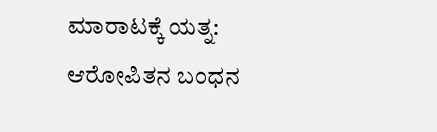ಮಾರಾಟಕ್ಕೆ ಯತ್ನ: ಆರೋಪಿತನ ಬಂಧನ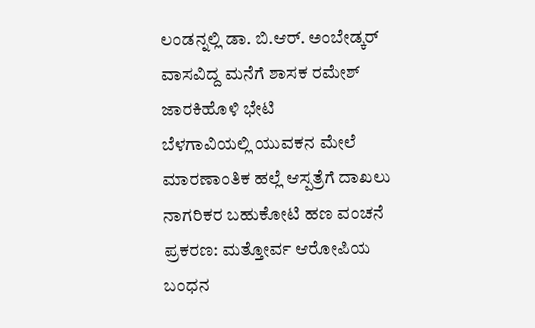ಲಂಡನ್ನಲ್ಲಿ ಡಾ. ಬಿ.ಆರ್. ಅಂಬೇಡ್ಕರ್ ವಾಸವಿದ್ದ ಮನೆಗೆ ಶಾಸಕ ರಮೇಶ್ ಜಾರಕಿಹೊಳಿ ಭೇಟಿ
ಬೆಳಗಾವಿಯಲ್ಲಿ ಯುವಕನ ಮೇಲೆ ಮಾರಣಾಂತಿಕ ಹಲ್ಲೆ ಆಸ್ಪತ್ರೆಗೆ ದಾಖಲು
ನಾಗರಿಕರ ಬಹುಕೋಟಿ ಹಣ ವಂಚನೆ ಪ್ರಕರಣ: ಮತ್ತೋರ್ವ ಆರೋಪಿಯ ಬಂಧನ